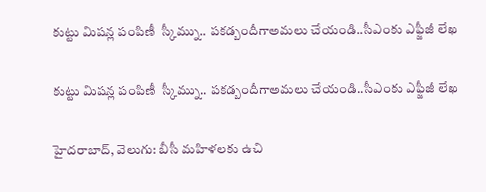కుట్టు మిషన్ల పంపిణీ  స్కీమ్ను.. పకడ్బందీగాఅమలు చేయండి..సీఎంకు ఎఫ్జీజీ లేఖ

కుట్టు మిషన్ల పంపిణీ  స్కీమ్ను.. పకడ్బందీగాఅమలు చేయండి..సీఎంకు ఎఫ్జీజీ లేఖ

హైదరాబాద్, వెలుగు: బీసీ మహిళలకు ఉచి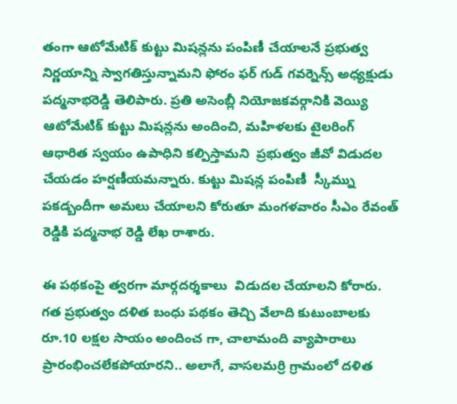తంగా ఆటోమేటిక్ కుట్టు మిషన్లను పంపిణీ చేయాలనే ప్రభుత్వ నిర్ణయాన్ని స్వాగతిస్తున్నామని ఫోరం ఫర్ గుడ్ గవర్నెన్స్ అధ్యక్షుడు పద్మనాభరెడ్డి తెలిపారు. ప్రతి అసెంబ్లీ నియోజకవర్గానికి వెయ్యి ఆటోమేటిక్ కుట్టు మిషన్లను అందించి, మహిళలకు టైలరింగ్ ఆధారిత స్వయం ఉపాధిని కల్పిస్తామని  ప్రభుత్వం జీవో విడుదల చేయడం హర్షణీయమన్నారు. కుట్టు మిషన్ల పంపిణీ  స్కీమ్ను పకడ్బందీగా అమలు చేయాలని కోరుతూ మంగళవారం సీఎం రేవంత్ రెడ్డికి పద్మనాభ రెడ్డి లేఖ రాశారు.

ఈ పథకంపై త్వరగా మార్గదర్శకాలు  విడుదల చేయాలని కోరారు. గత ప్రభుత్వం దళిత బంధు పథకం తెచ్చి వేలాది కుటుంబాలకు రూ.10 లక్షల సాయం అందించ గా, చాలామంది వ్యాపారాలు ప్రారంభించలేకపోయారని.. అలాగే, వాసలమర్రి గ్రామంలో దళిత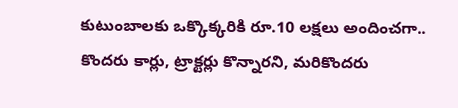కుటుంబాలకు ఒక్కొక్కరికి రూ.10 లక్షలు అందించగా.. కొందరు కార్లు, ట్రాక్టర్లు కొన్నారని, మరికొందరు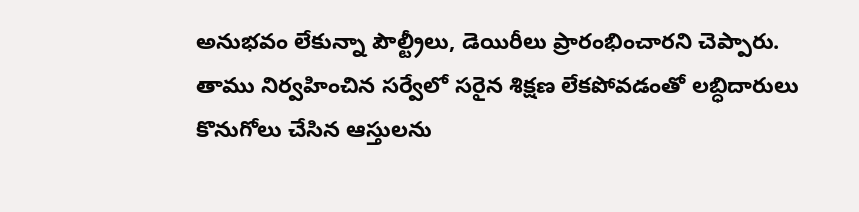అనుభవం లేకున్నా పౌల్ట్రీలు, డెయిరీలు ప్రారంభించారని చెప్పారు. తాము నిర్వహించిన సర్వేలో సరైన శిక్షణ లేకపోవడంతో లబ్ధిదారులు కొనుగోలు చేసిన ఆస్తులను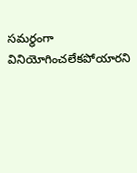సమర్థంగా వినియోగించలేకపోయారని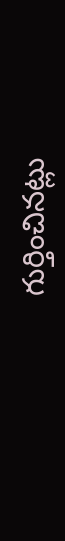గుర్తించినట్లు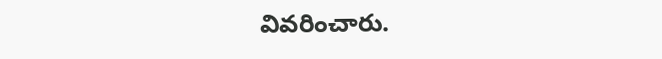వివరించారు.